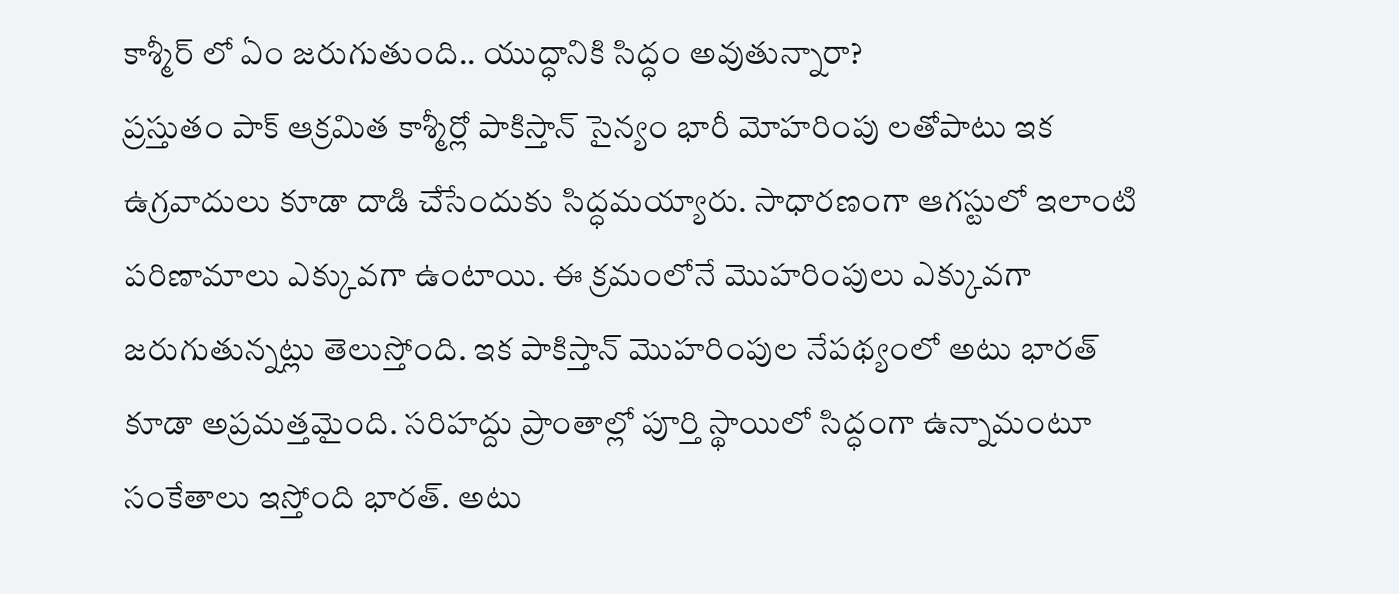కాశ్మీర్ లో ఏం జరుగుతుంది.. యుద్ధానికి సిద్ధం అవుతున్నారా?
ప్రస్తుతం పాక్ ఆక్రమిత కాశ్మీర్లో పాకిస్తాన్ సైన్యం భారీ మోహరింపు లతోపాటు ఇక ఉగ్రవాదులు కూడా దాడి చేసేందుకు సిద్ధమయ్యారు. సాధారణంగా ఆగస్టులో ఇలాంటి పరిణామాలు ఎక్కువగా ఉంటాయి. ఈ క్రమంలోనే మొహరింపులు ఎక్కువగా జరుగుతున్నట్లు తెలుస్తోంది. ఇక పాకిస్తాన్ మొహరింపుల నేపథ్యంలో అటు భారత్ కూడా అప్రమత్తమైంది. సరిహద్దు ప్రాంతాల్లో పూర్తి స్థాయిలో సిద్ధంగా ఉన్నామంటూ సంకేతాలు ఇస్తోంది భారత్. అటు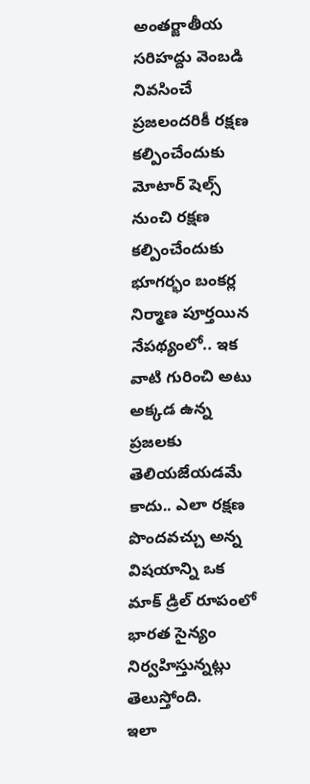అంతర్జాతీయ సరిహద్దు వెంబడి నివసించే ప్రజలందరికీ రక్షణ కల్పించేందుకు మోటార్ షెల్స్ నుంచి రక్షణ కల్పించేందుకు భూగర్భం బంకర్ల నిర్మాణ పూర్తయిన నేపథ్యంలో.. ఇక వాటి గురించి అటు అక్కడ ఉన్న ప్రజలకు తెలియజేయడమే కాదు.. ఎలా రక్షణ పొందవచ్చు అన్న విషయాన్ని ఒక మాక్ డ్రిల్ రూపంలో భారత సైన్యం నిర్వహిస్తున్నట్లు తెలుస్తోంది.
ఇలా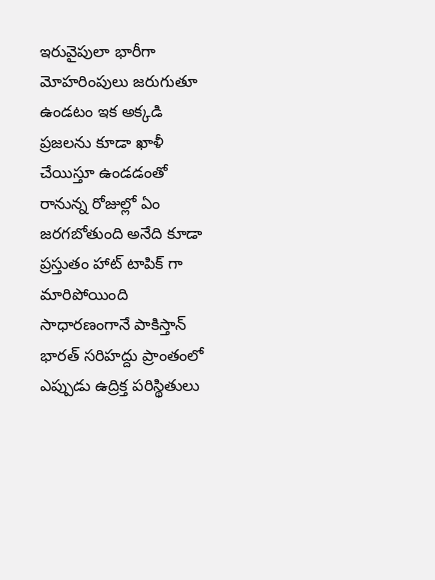ఇరువైపులా భారీగా మోహరింపులు జరుగుతూ ఉండటం ఇక అక్కడి ప్రజలను కూడా ఖాళీ చేయిస్తూ ఉండడంతో రానున్న రోజుల్లో ఏం జరగబోతుంది అనేది కూడా ప్రస్తుతం హాట్ టాపిక్ గా మారిపోయింది సాధారణంగానే పాకిస్తాన్ భారత్ సరిహద్దు ప్రాంతంలో ఎప్పుడు ఉద్రిక్త పరిస్థితులు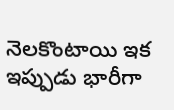నెలకొంటాయి ఇక ఇప్పుడు భారీగా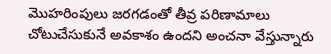మొహరింపులు జరగడంతో తీవ్ర పరిణామాలు చోటుచేసుకునే అవకాశం ఉందని అంచనా వేస్తున్నారు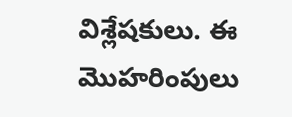విశ్లేషకులు. ఈ మొహరింపులు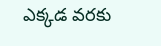ఎక్కడ వరకు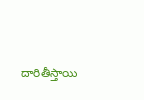దారితీస్తాయి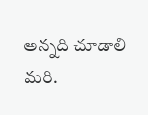అన్నది చూడాలి మరి.